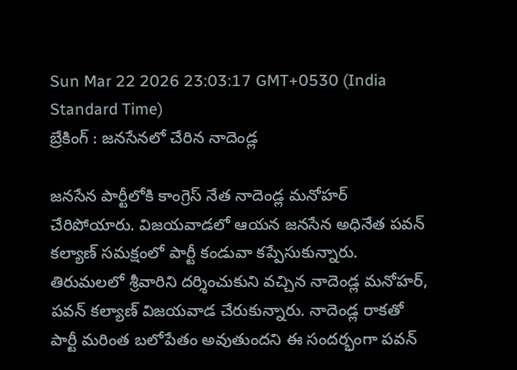Sun Mar 22 2026 23:03:17 GMT+0530 (India Standard Time)
బ్రేకింగ్ : జనసేనలో చేరిన నాదెండ్ల

జనసేన పార్టీలోకి కాంగ్రెస్ నేత నాదెండ్ల మనోహర్ చేరిపోయారు. విజయవాడలో ఆయన జనసేన అధినేత పవన్ కల్యాణ్ సమక్షంలో పార్టీ కండువా కప్పేసుకున్నారు. తిరుమలలో శ్రీవారిని దర్శించుకుని వచ్చిన నాదెండ్ల మనోహర్, పవన్ కల్యాణ్ విజయవాడ చేరుకున్నారు. నాదెండ్ల రాకతో పార్టీ మరింత బలోపేతం అవుతుందని ఈ సందర్భంగా పవన్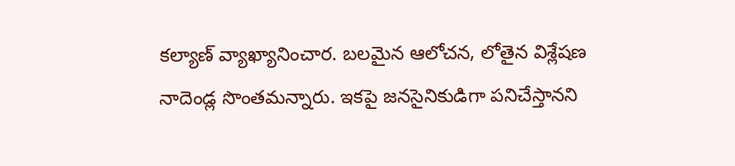కల్యాణ్ వ్యాఖ్యానించార. బలమైన ఆలోచన, లోతైన విశ్లేషణ నాదెండ్ల సొంతమన్నారు. ఇకపై జనసైనికుడిగా పనిచేస్తానని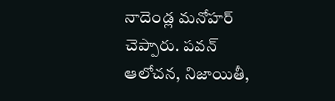నాదెండ్ల మనోహర్ చెప్పారు. పవన్ ఆలోచన, నిజాయితీ,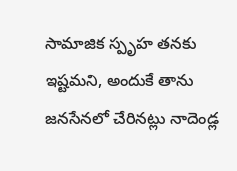సామాజిక స్పృహ తనకు ఇష్టమని, అందుకే తాను జనసేనలో చేరినట్లు నాదెండ్ల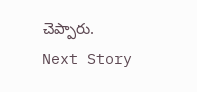చెప్పారు.
Next Story